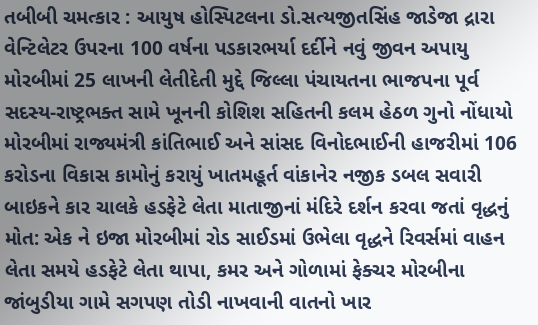તબીબી ચમત્કાર : આયુષ હોસ્પિટલના ડો.સત્યજીતસિંહ જાડેજા દ્રારા વેન્ટિલેટર ઉપરના 100 વર્ષના પડકારભર્યા દર્દીને નવું જીવન અપાયુ મોરબીમાં 25 લાખની લેતીદેતી મુદ્દે જિલ્લા પંચાયતના ભાજપના પૂર્વ સદસ્ય-રાષ્ટ્રભક્ત સામે ખૂનની કોશિશ સહિતની કલમ હેઠળ ગુનો નોંધાયો મોરબીમાં રાજ્યમંત્રી કાંતિભાઈ અને સાંસદ વિનોદભાઈની હાજરીમાં 106 કરોડના વિકાસ કામોનું કરાયું ખાતમહૂર્ત વાંકાનેર નજીક ડબલ સવારી બાઇકને કાર ચાલકે હડફેટે લેતા માતાજીનાં મંદિરે દર્શન કરવા જતાં વૃદ્ધનું મોત: એક ને ઇજા મોરબીમાં રોડ સાઈડમાં ઉભેલા વૃદ્ધને રિવર્સમાં વાહન લેતા સમયે હડફેટે લેતા થાપા, કમર અને ગોળામાં ફેક્ચર મોરબીના જાંબુડીયા ગામે સગપણ તોડી નાખવાની વાતનો ખાર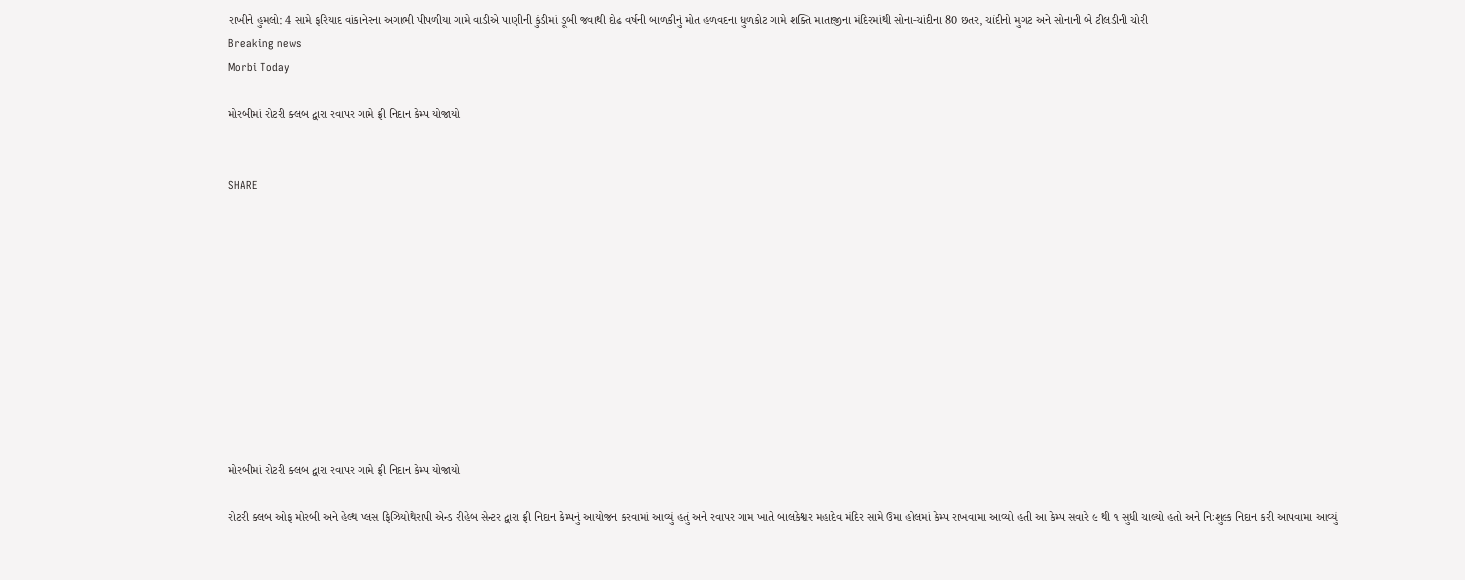રાખીને હુમલો: 4 સામે ફરિયાદ વાંકાનેરના અગાભી પીપળીયા ગામે વાડીએ પાણીની કુંડીમાં ડૂબી જવાથી દોઢ વર્ષની બાળકીનું મોત હળવદના ધુળકોટ ગામે શક્તિ માતાજીના મંદિરમાંથી સોના-ચાંદીના 80 છતર, ચાંદીનો મુગટ અને સોનાની બે ટીલડીની ચોરી
Breaking news
Morbi Today

મોરબીમાં રોટરી ક્લબ દ્વારા રવાપર ગામે ફ્રી નિદાન કેમ્પ યોજાયો


SHARE











મોરબીમાં રોટરી ક્લબ દ્વારા રવાપર ગામે ફ્રી નિદાન કેમ્પ યોજાયો

રોટરી ક્લબ ઓફ મોરબી અને હેલ્થ પ્લસ ફિઝિયોથેરાપી એન્ડ રીહેબ સેન્ટર દ્વારા ફ્રી નિદાન કેમ્પનું આયોજન કરવામાં આવ્યું હતું અને રવાપર ગામ ખાતે બાલકેશ્વર મહાદેવ મંદિર સામે ઉમા હોલમાં કેમ્પ રાખવામા આવ્યો હતી આ કેમ્પ સવારે ૯ થી ૧ સુધી ચાલ્યો હતો અને નિઃશુલ્ક નિદાન કરી આપવામા આવ્યું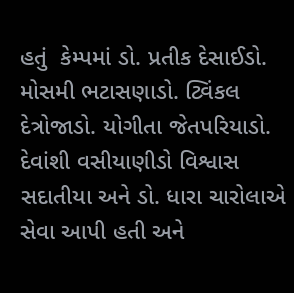હતું  કેમ્પમાં ડો. પ્રતીક દેસાઈડો. મોસમી ભટાસણાડો. ટ્વિંકલ દેત્રોજાડો. યોગીતા જેતપરિયાડો. દેવાંશી વસીયાણીડો વિશ્વાસ સદાતીયા અને ડો. ધારા ચારોલાએ સેવા આપી હતી અને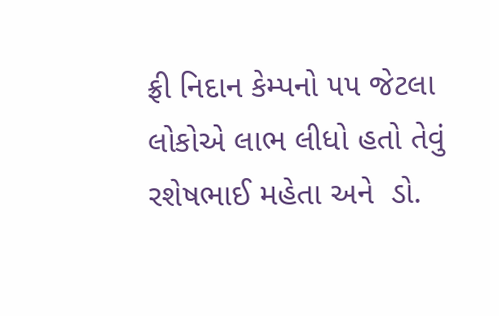ફ્રી નિદાન કેમ્પનો ૫૫ જેટલા લોકોએ લાભ લીધો હતો તેવું રશેષભાઈ મહેતા અને  ડો.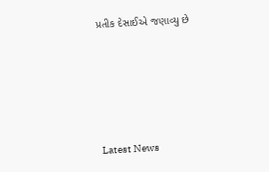પ્રતીક દેસાઈએ જણાવ્યુ છે






Latest News